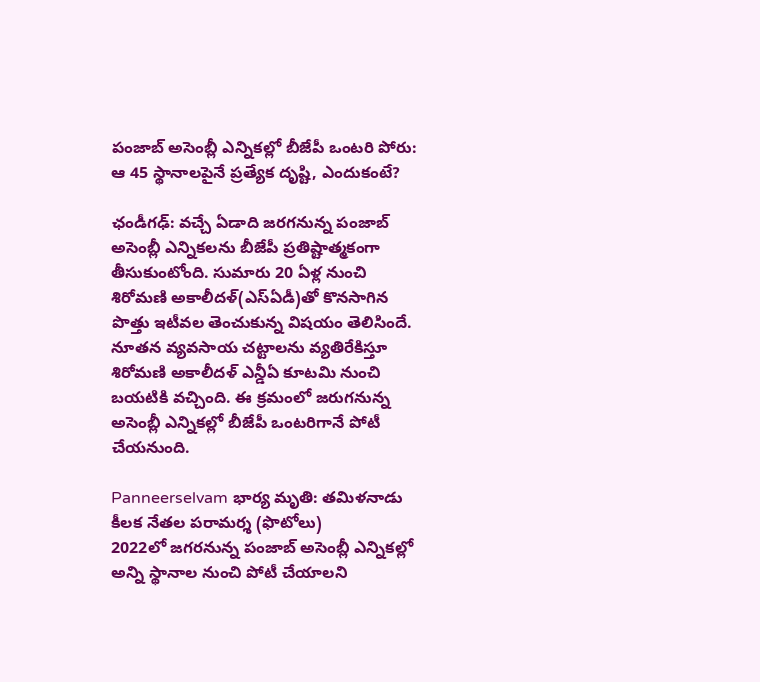పంజాబ్ అసెంబ్లీ ఎన్నికల్లో బీజేపీ ఒంటరి పోరు: ఆ 45 స్థానాలపైనే ప్రత్యేక దృష్టి, ఎందుకంటే?

ఛండీగఢ్: వచ్చే ఏడాది జరగనున్న పంజాబ్ అసెంబ్లీ ఎన్నికలను బీజేపీ ప్రతిష్టాత్మకంగా తీసుకుంటోంది. సుమారు 20 ఏళ్ల నుంచి శిరోమణి అకాలీదళ్(ఎస్ఏడీ)తో కొనసాగిన పొత్తు ఇటీవల తెంచుకున్న విషయం తెలిసిందే. నూతన వ్యవసాయ చట్టాలను వ్యతిరేకిస్తూ శిరోమణి అకాలీదళ్ ఎన్డీఏ కూటమి నుంచి బయటికి వచ్చింది. ఈ క్రమంలో జరుగనున్న అసెంబ్లీ ఎన్నికల్లో బీజేపీ ఒంటరిగానే పోటీ చేయనుంది.

Panneerselvam భార్య మృతి: తమిళనాడు కీలక నేతల పరామర్శ (ఫొటోలు)
2022లో జగరనున్న పంజాబ్ అసెంబ్లీ ఎన్నికల్లో అన్ని స్థానాల నుంచి పోటీ చేయాలని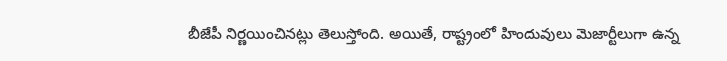బీజేపీ నిర్ణయించినట్లు తెలుస్తోంది. అయితే, రాష్ట్రంలో హిందువులు మెజార్టీలుగా ఉన్న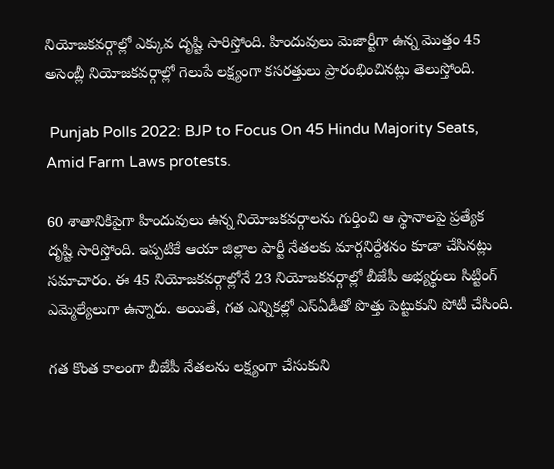నియోజకవర్గాల్లో ఎక్కువ దృష్టి సారిస్తోంది. హిందువులు మెజార్టీగా ఉన్న మొత్తం 45 అసెంబ్లీ నియోజకవర్గాల్లో గెలుపే లక్ష్యంగా కసరత్తులు ప్రారంభించినట్లు తెలుస్తోంది.

 Punjab Polls 2022: BJP to Focus On 45 Hindu Majority Seats, Amid Farm Laws protests.

60 శాతానికిపైగా హిందువులు ఉన్న నియోజకవర్గాలను గుర్తించి ఆ స్థానాలపై ప్రత్యేక దృష్టి సారిస్తోంది. ఇప్పటికే ఆయా జిల్లాల పార్టీ నేతలకు మార్గనిర్దేశనం కూడా చేసినట్లు సమాచారం. ఈ 45 నియోజకవర్గాల్లోనే 23 నియోజకవర్గాల్లో బీజేపీ అభ్యర్థులు సిట్టింగ్ ఎమ్మెల్యేలుగా ఉన్నారు. అయితే, గత ఎన్నికల్లో ఎస్ఏడీతో పొత్తు పెట్టుకుని పోటీ చేసింది.

గత కొంత కాలంగా బీజేపీ నేతలను లక్ష్యంగా చేసుకుని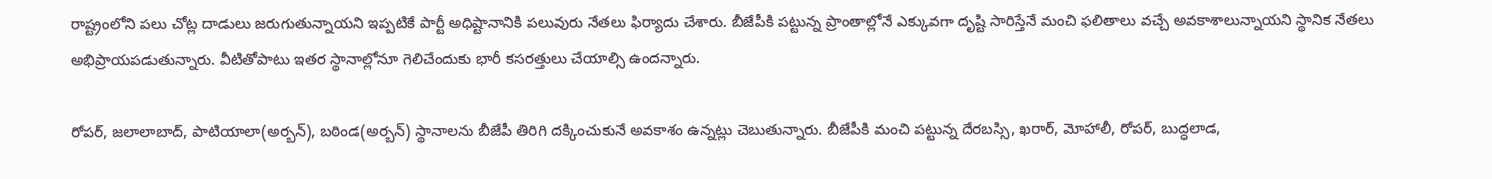రాష్ట్రంలోని పలు చోట్ల దాడులు జరుగుతున్నాయని ఇప్పటికే పార్టీ అధిష్టానానికి పలువురు నేతలు ఫిర్యాదు చేశారు. బీజేపీకి పట్టున్న ప్రాంతాల్లోనే ఎక్కువగా దృష్టి సారిస్తేనే మంచి ఫలితాలు వచ్చే అవకాశాలున్నాయని స్థానిక నేతలు అభిప్రాయపడుతున్నారు. వీటితోపాటు ఇతర స్థానాల్లోనూ గెలిచేందుకు భారీ కసరత్తులు చేయాల్సి ఉందన్నారు.

రోపర్, జలాలాబాద్, పాటియాలా(అర్బన్), బఠిండ(అర్బన్) స్థానాలను బీజేపీ తిరిగి దక్కించుకునే అవకాశం ఉన్నట్లు చెబుతున్నారు. బీజేపీకి మంచి పట్టున్న దేరబస్సి, ఖరార్, మోహాలీ, రోపర్, బుద్ధలాడ,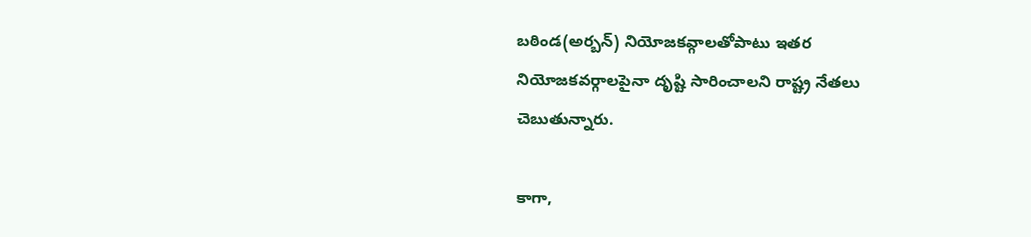బఠిండ(అర్బన్) నియోజకవ్గాలతోపాటు ఇతర నియోజకవర్గాలపైనా దృష్టి సారించాలని రాష్ట్ర నేతలు చెబుతున్నారు.

కాగా,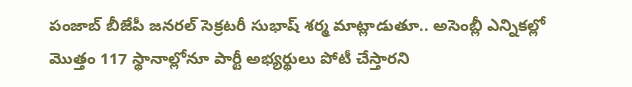పంజాబ్ బీజేపీ జనరల్ సెక్రటరీ సుభాష్ శర్మ మాట్లాడుతూ.. అసెంబ్లీ ఎన్నికల్లో మొత్తం 117 స్థానాల్లోనూ పార్టీ అభ్యర్థులు పోటీ చేస్తారని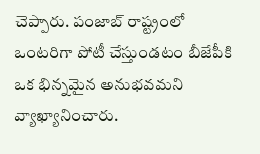చెప్పారు. పంజాబ్ రాష్ట్రంలో ఒంటరిగా పోటీ చేస్తుండటం బీజేపీకి ఒక భిన్నమైన అనుభవమని వ్యాఖ్యానించారు.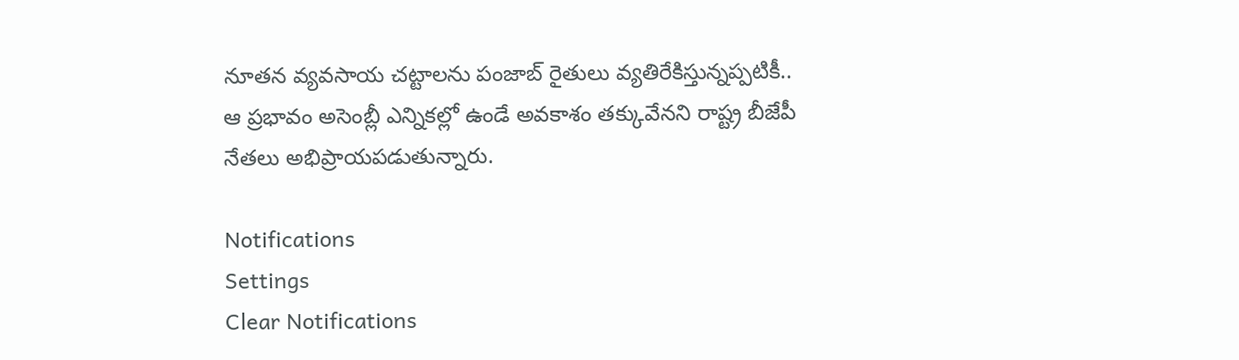నూతన వ్యవసాయ చట్టాలను పంజాబ్ రైతులు వ్యతిరేకిస్తున్నప్పటికీ.. ఆ ప్రభావం అసెంబ్లీ ఎన్నికల్లో ఉండే అవకాశం తక్కువేనని రాష్ట్ర బీజేపీ నేతలు అభిప్రాయపడుతున్నారు.

Notifications
Settings
Clear Notifications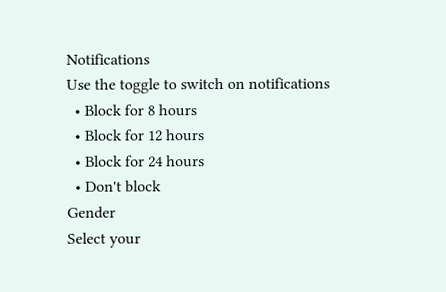Notifications
Use the toggle to switch on notifications
  • Block for 8 hours
  • Block for 12 hours
  • Block for 24 hours
  • Don't block
Gender
Select your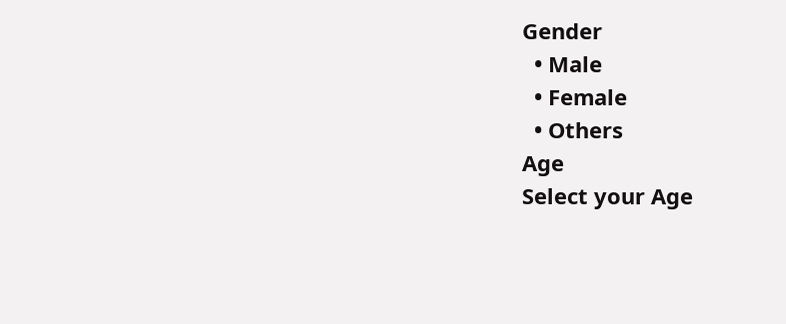Gender
  • Male
  • Female
  • Others
Age
Select your Age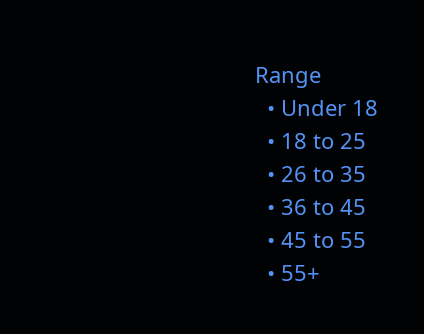Range
  • Under 18
  • 18 to 25
  • 26 to 35
  • 36 to 45
  • 45 to 55
  • 55+